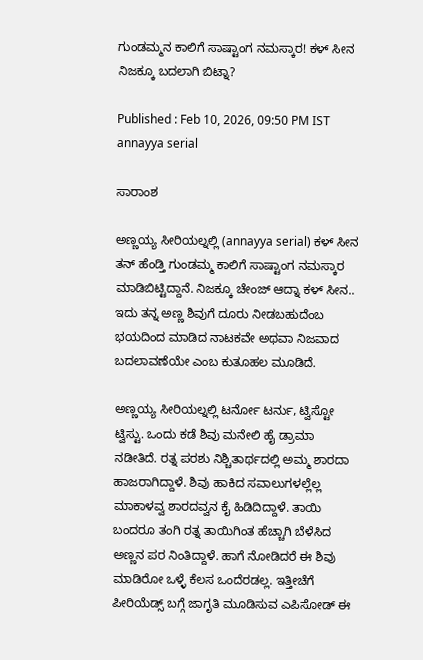ಗುಂಡಮ್ಮನ ಕಾಲಿಗೆ ಸಾಷ್ಟಾಂಗ ನಮಸ್ಕಾರ! ಕಳ್ ಸೀನ ನಿಜಕ್ಕೂ ಬದಲಾಗಿ ಬಿಟ್ನಾ?

Published : Feb 10, 2026, 09:50 PM IST
annayya serial

ಸಾರಾಂಶ

ಅಣ್ಣಯ್ಯ ಸೀರಿಯಲ್ನಲ್ಲಿ (annayya serial) ಕಳ್ ಸೀನ ತನ್ ಹೆಂಡ್ತಿ ಗುಂಡಮ್ಮ ಕಾಲಿಗೆ ಸಾಷ್ಟಾಂಗ ನಮಸ್ಕಾರ ಮಾಡಿಬಿಟ್ಟಿದ್ದಾನೆ. ನಿಜಕ್ಕೂ ಚೇಂಜ್ ಆದ್ನಾ ಕಳ್ ಸೀನ.. ಇದು ತನ್ನ ಅಣ್ಣ ಶಿವುಗೆ ದೂರು ನೀಡಬಹುದೆಂಬ ಭಯದಿಂದ ಮಾಡಿದ ನಾಟಕವೇ ಅಥವಾ ನಿಜವಾದ ಬದಲಾವಣೆಯೇ ಎಂಬ ಕುತೂಹಲ ಮೂಡಿದೆ.

ಅಣ್ಣಯ್ಯ ಸೀರಿಯಲ್ನಲ್ಲಿ ಟರ್ನೋ ಟರ್ನು, ಟ್ವಿಸ್ಟೋ ಟ್ವಿಸ್ಟು. ಒಂದು ಕಡೆ ಶಿವು ಮನೇಲಿ ಹೈ ಡ್ರಾಮಾ ನಡೀತಿದೆ. ರತ್ನ ಪರಶು ನಿಶ್ಚಿತಾರ್ಥದಲ್ಲಿ ಅಮ್ಮ ಶಾರದಾ ಹಾಜರಾಗಿದ್ದಾಳೆ. ಶಿವು ಹಾಕಿದ ಸವಾಲುಗಳಲ್ಲೆಲ್ಲ ಮಾಕಾಳವ್ವ ಶಾರದವ್ವನ ಕೈ ಹಿಡಿದಿದ್ದಾಳೆ. ತಾಯಿ ಬಂದರೂ ತಂಗಿ ರತ್ನ ತಾಯಿಗಿಂತ ಹೆಚ್ಚಾಗಿ ಬೆಳೆಸಿದ ಅಣ್ಣನ ಪರ ನಿಂತಿದ್ದಾಳೆ. ಹಾಗೆ ನೋಡಿದರೆ ಈ ಶಿವು ಮಾಡಿರೋ ಒಳ್ಳೆ ಕೆಲಸ ಒಂದೆರಡಲ್ಲ. ಇತ್ತೀಚೆಗೆ ಪೀರಿಯೆಡ್ಸ್ ಬಗ್ಗೆ ಜಾಗೃತಿ ಮೂಡಿಸುವ ಎಪಿಸೋಡ್ ಈ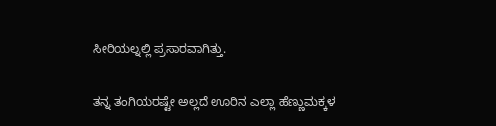ಸೀರಿಯಲ್ನಲ್ಲಿ ಪ್ರಸಾರವಾಗಿತ್ತು.

ತನ್ನ ತಂಗಿಯರಷ್ಟೇ ಅಲ್ಲದೆ ಊರಿನ ಎಲ್ಲಾ ಹೆಣ್ಣುಮಕ್ಕಳ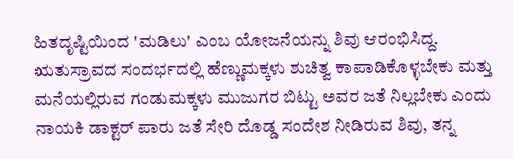ಹಿತದೃಷ್ಟಿಯಿಂದ 'ಮಡಿಲು' ಎಂಬ ಯೋಜನೆಯನ್ನು ಶಿವು ಆರಂಭಿಸಿದ್ದ. ಋತುಸ್ರಾವದ ಸಂದರ್ಭದಲ್ಲಿ ಹೆಣ್ಣುಮಕ್ಕಳು ಶುಚಿತ್ವ ಕಾಪಾಡಿಕೊಳ್ಳಬೇಕು ಮತ್ತು ಮನೆಯಲ್ಲಿರುವ ಗಂಡುಮಕ್ಕಳು ಮುಜುಗರ ಬಿಟ್ಟು ಅವರ ಜತೆ ನಿಲ್ಲಬೇಕು ಎಂದು ನಾಯಕಿ ಡಾಕ್ಟರ್ ಪಾರು ಜತೆ ಸೇರಿ ದೊಡ್ಡ ಸಂದೇಶ ನೀಡಿರುವ ಶಿವು, ತನ್ನ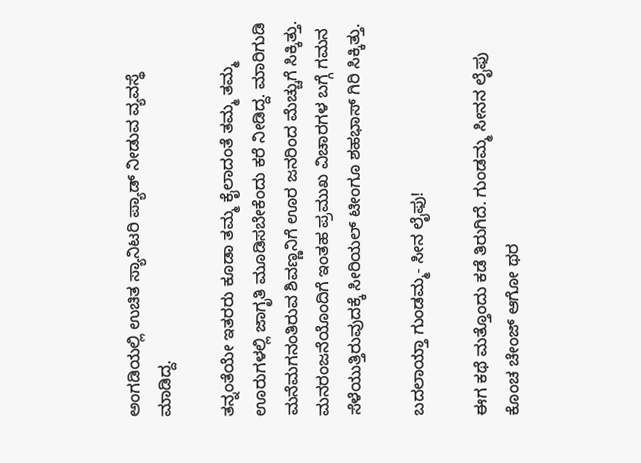ಅಂಗಡಿಯಲ್ಲಿ ಉಚಿತ ಸ್ಯಾನಿಟರಿ ಪ್ಯಾಡ್ ನೀಡುವ ವ್ಯವಸ್ಥೆ ಮಾಡಿದ್ದ.

ತನ್ನಂತೆಯೇ ಇತರರು ಕೂಡಾ ತಮ್ಮ ಕೈಲಾದಂತೆ ತಮ್ಮ ತಮ್ಮ ಊರುಗಳಲ್ಲಿ ಜಾಗೃತಿ ಮೂಡಿಸಬೇಕೆಂದು ಕರೆ ನೀಡಿದ್ದ. ಮಾರಿಗುಡಿ ಮನೆಮಗನಂತಿರುವ ಶಿವಣ್ಣನಿಗೆ ಊರ ಜನರಿಂದ ಮೆಚ್ಚುಗೆ ಸಿಕ್ಕಿತ್ತು. ಮನರಂಜನೆಯೊಂದಿಗೆ ಇಂತಹ ಪ್ರಮುಖ ವಿಚಾರಗಳ ಬಗ್ಗೆ ಗಮನ ಸೆಳೆಯುತ್ತಿರುವುದಕ್ಕೆ ಸೀರಿಯಲ್ ಟೀಂಗೂ ಶಹಭಾಸ್ ಗಿರಿ ಸಿಕ್ಕಿತ್ತು.

ಬದಲಾಯ್ತಾ ಗುಂಡಮ್ಮ- ಸೀನ ಲೈಫು!

ಈಗ ಕಥೆ ಮತ್ತೊಂದು ಕಡೆ ತಿರುಗಿದೆ. ಗುಂಡಮ್ಮ ಸೀನನ ಲೈಫು ಕೊಂಚ ಚೇಂಜ್ ಆಗೋ ಥರ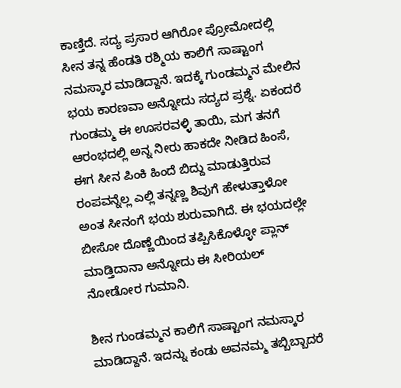ಕಾಣ್ತಿದೆ. ಸದ್ಯ ಪ್ರಸಾರ ಆಗಿರೋ ಪ್ರೋಮೋದಲ್ಲಿ ಸೀನ ತನ್ನ ಹೆಂಡತಿ ರಶ್ಮಿಯ ಕಾಲಿಗೆ ಸಾಷ್ಟಾಂಗ ನಮಸ್ಕಾರ ಮಾಡಿದ್ದಾನೆ. ಇದಕ್ಕೆ ಗುಂಡಮ್ಮನ ಮೇಲಿನ ಭಯ ಕಾರಣವಾ ಅನ್ನೋದು ಸದ್ಯದ ಪ್ರಶ್ನೆ. ಏಕಂದರೆ ಗುಂಡಮ್ಮ ಈ ಊಸರವಳ್ಳಿ ತಾಯಿ, ಮಗ ತನಗೆ ಆರಂಭದಲ್ಲಿ ಅನ್ನ ನೀರು ಹಾಕದೇ ನೀಡಿದ ಹಿಂಸೆ, ಈಗ ಸೀನ ಪಿಂಕಿ ಹಿಂದೆ ಬಿದ್ದು ಮಾಡುತ್ತಿರುವ ರಂಪವನ್ನೆಲ್ಲ ಎಲ್ಲಿ ತನ್ನಣ್ಣ ಶಿವುಗೆ ಹೇಳುತ್ತಾಳೋ ಅಂತ ಸೀನಂಗೆ ಭಯ ಶುರುವಾಗಿದೆ. ಈ ಭಯದಲ್ಲೇ ಬೀಸೋ ದೊಣ್ಣೆಯಿಂದ ತಪ್ಪಿಸಿಕೊಳ್ಳೋ ಪ್ಲಾನ್ ಮಾಡ್ತಿದಾನಾ ಅನ್ನೋದು ಈ ಸೀರಿಯಲ್ ನೋಡೋರ ಗುಮಾನಿ.

ಶೀನ ಗುಂಡಮ್ಮನ ಕಾಲಿಗೆ ಸಾಷ್ಟಾಂಗ ನಮಸ್ಕಾರ ಮಾಡಿದ್ದಾನೆ. ಇದನ್ನು ಕಂಡು ಅವನಮ್ಮ ತಬ್ಬಿಬ್ಬಾದರೆ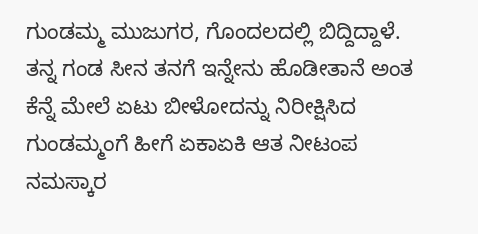ಗುಂಡಮ್ಮ ಮುಜುಗರ, ಗೊಂದಲದಲ್ಲಿ ಬಿದ್ದಿದ್ದಾಳೆ. ತನ್ನ ಗಂಡ ಸೀನ ತನಗೆ ಇನ್ನೇನು ಹೊಡೀತಾನೆ ಅಂತ ಕೆನ್ನೆ ಮೇಲೆ ಏಟು ಬೀಳೋದನ್ನು ನಿರೀಕ್ಷಿಸಿದ ಗುಂಡಮ್ಮಂಗೆ ಹೀಗೆ ಏಕಾಏಕಿ ಆತ ನೀಟಂಪ ನಮಸ್ಕಾರ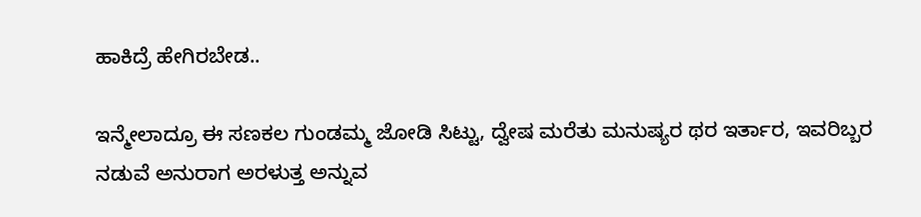ಹಾಕಿದ್ರೆ ಹೇಗಿರಬೇಡ..

ಇನ್ಮೇಲಾದ್ರೂ ಈ ಸಣಕಲ ಗುಂಡಮ್ಮ ಜೋಡಿ ಸಿಟ್ಟು, ದ್ವೇಷ ಮರೆತು ಮನುಷ್ಯರ ಥರ ಇರ್ತಾರ, ಇವರಿಬ್ಬರ ನಡುವೆ ಅನುರಾಗ ಅರಳುತ್ತ ಅನ್ನುವ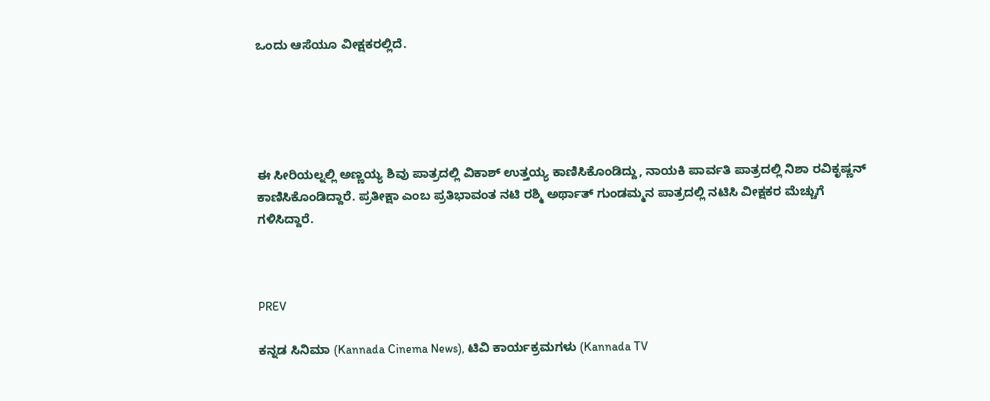ಒಂದು ಆಸೆಯೂ ವೀಕ್ಷಕರಲ್ಲಿದೆ.





ಈ ಸೀರಿಯಲ್ನಲ್ಲಿ ಅಣ್ಣಯ್ಯ ಶಿವು ಪಾತ್ರದಲ್ಲಿ ವಿಕಾಶ್ ಉತ್ತಯ್ಯ ಕಾಣಿಸಿಕೊಂಡಿದ್ದು, ನಾಯಕಿ ಪಾರ್ವತಿ ಪಾತ್ರದಲ್ಲಿ ನಿಶಾ ರವಿಕೃಷ್ಣನ್ ಕಾಣಿಸಿಕೊಂಡಿದ್ದಾರೆ. ಪ್ರತೀಕ್ಷಾ ಎಂಬ ಪ್ರತಿಭಾವಂತ ನಟಿ ರಶ್ಮಿ ಅರ್ಥಾತ್ ಗುಂಡಮ್ಮನ ಪಾತ್ರದಲ್ಲಿ ನಟಿಸಿ ವೀಕ್ಷಕರ ಮೆಚ್ಚುಗೆ ಗಳಿಸಿದ್ದಾರೆ.



PREV

ಕನ್ನಡ ಸಿನಿಮಾ (Kannada Cinema News), ಟಿವಿ ಕಾರ್ಯಕ್ರಮಗಳು (Kannada TV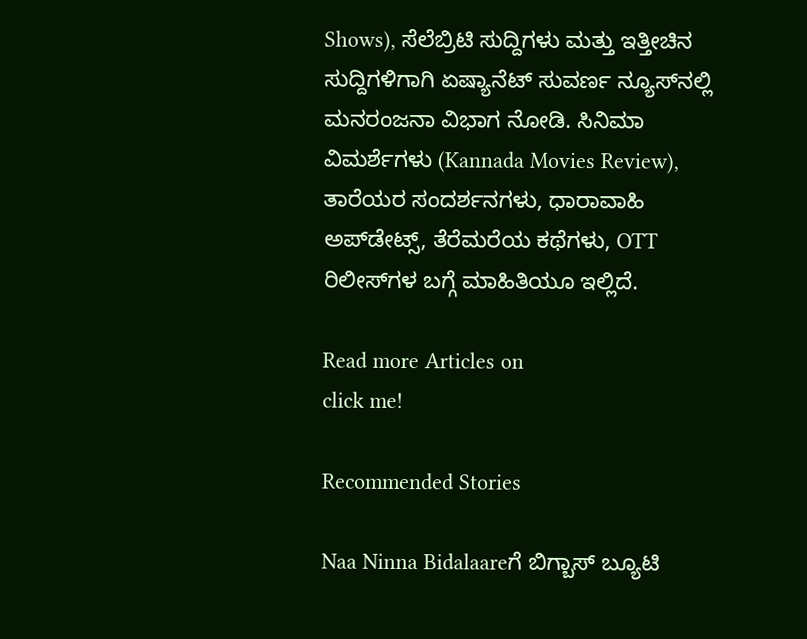Shows), ಸೆಲೆಬ್ರಿಟಿ ಸುದ್ದಿಗಳು ಮತ್ತು ಇತ್ತೀಚಿನ ಸುದ್ದಿಗಳಿಗಾಗಿ ಏಷ್ಯಾನೆಟ್ ಸುವರ್ಣ ನ್ಯೂಸ್‌ನಲ್ಲಿ ಮನರಂಜನಾ ವಿಭಾಗ ನೋಡಿ. ಸಿನಿಮಾ ವಿಮರ್ಶೆಗಳು (Kannada Movies Review), ತಾರೆಯರ ಸಂದರ್ಶನಗಳು, ಧಾರಾವಾಹಿ ಅಪ್‌ಡೇಟ್ಸ್‌, ತೆರೆಮರೆಯ ಕಥೆಗಳು, OTT ರಿಲೀಸ್‌ಗಳ ಬಗ್ಗೆ ಮಾಹಿತಿಯೂ ಇಲ್ಲಿದೆ.

Read more Articles on
click me!

Recommended Stories

Naa Ninna Bidalaareಗೆ ಬಿಗ್ಬಾಸ್ ಬ್ಯೂಟಿ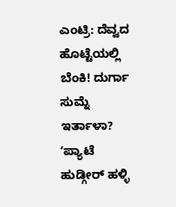ಎಂಟ್ರಿ: ದೆವ್ವದ ಹೊಟ್ಟೆಯಲ್ಲಿ ಬೆಂಕಿ! ದುರ್ಗಾ ಸುಮ್ನೆ ಇರ್ತಾಳಾ?
ʻಪ್ಯಾಟೆ ಹುಡ್ಗೀರ್‌ ಹಳ್ಳಿ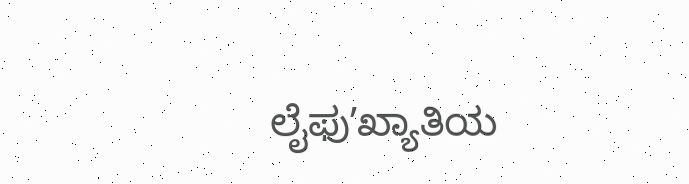ಲೈಫುʼಖ್ಯಾತಿಯ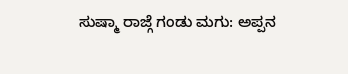ಸುಷ್ಮಾ ರಾಜ್ಗೆ ಗಂಡು ಮಗು: ಅಪ್ಪನ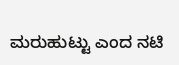ಮರುಹುಟ್ಟು ಎಂದ ನಟಿ